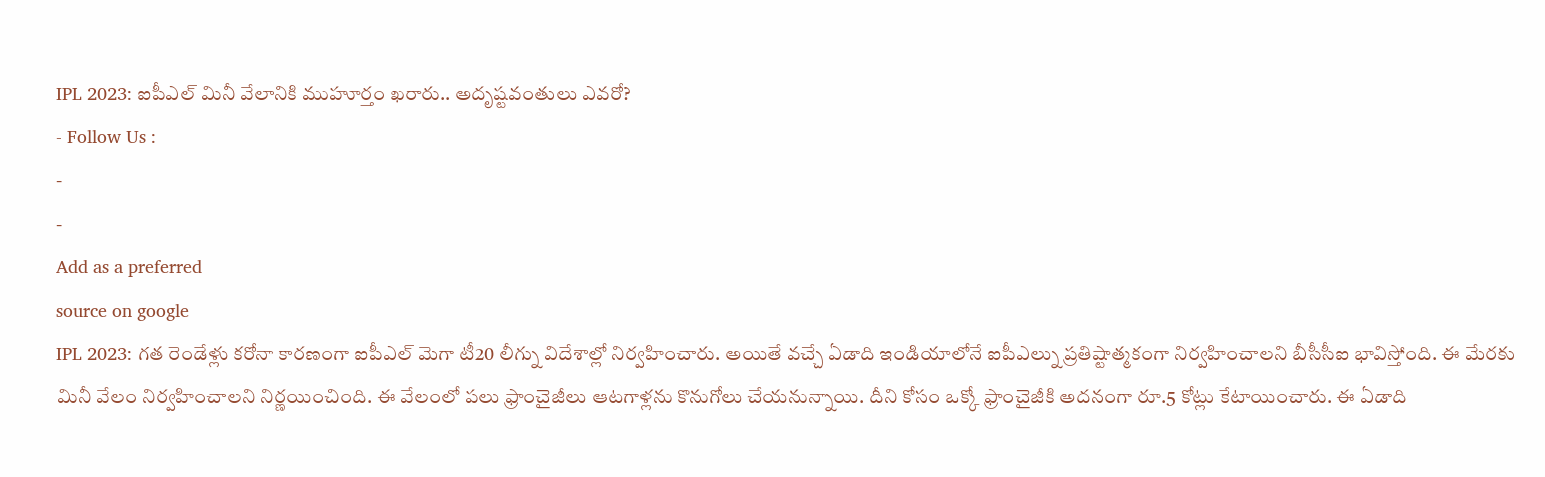IPL 2023: ఐపీఎల్ మినీ వేలానికి ముహూర్తం ఖరారు.. అదృష్టవంతులు ఎవరో?
- Follow Us :
-
-
Add as a preferred
source on google
IPL 2023: గత రెండేళ్లు కరోనా కారణంగా ఐపీఎల్ మెగా టీ20 లీగ్ను విదేశాల్లో నిర్వహించారు. అయితే వచ్చే ఏడాది ఇండియాలోనే ఐపీఎల్ను ప్రతిష్టాత్మకంగా నిర్వహించాలని బీసీసీఐ భావిస్తోంది. ఈ మేరకు మినీ వేలం నిర్వహించాలని నిర్ణయించింది. ఈ వేలంలో పలు ఫ్రాంచైజీలు ఆటగాళ్లను కొనుగోలు చేయనున్నాయి. దీని కోసం ఒక్కో ఫ్రాంచైజీకి అదనంగా రూ.5 కోట్లు కేటాయించారు. ఈ ఏడాది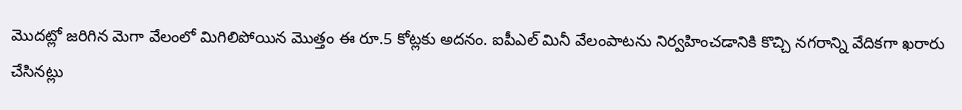మొదట్లో జరిగిన మెగా వేలంలో మిగిలిపోయిన మొత్తం ఈ రూ.5 కోట్లకు అదనం. ఐపీఎల్ మినీ వేలంపాటను నిర్వహించడానికి కొచ్చి నగరాన్ని వేదికగా ఖరారు చేసినట్లు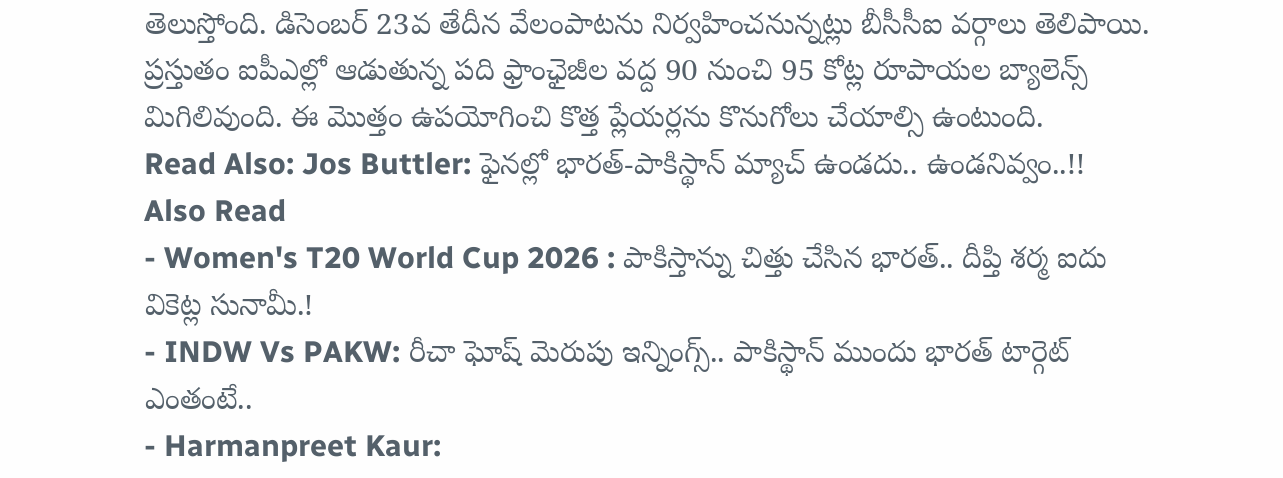తెలుస్తోంది. డిసెంబర్ 23వ తేదీన వేలంపాటను నిర్వహించనున్నట్లు బీసీసీఐ వర్గాలు తెలిపాయి. ప్రస్తుతం ఐపీఎల్లో ఆడుతున్న పది ఫ్రాంఛైజీల వద్ద 90 నుంచి 95 కోట్ల రూపాయల బ్యాలెన్స్ మిగిలివుంది. ఈ మొత్తం ఉపయోగించి కొత్త ప్లేయర్లను కొనుగోలు చేయాల్సి ఉంటుంది.
Read Also: Jos Buttler: ఫైనల్లో భారత్-పాకిస్థాన్ మ్యాచ్ ఉండదు.. ఉండనివ్వం..!!
Also Read
- Women's T20 World Cup 2026 : పాకిస్తాన్ను చిత్తు చేసిన భారత్.. దీప్తి శర్మ ఐదు వికెట్ల సునామీ.!
- INDW Vs PAKW: రీచా ఘోష్ మెరుపు ఇన్నింగ్స్.. పాకిస్థాన్ ముందు భారత్ టార్గెట్ ఎంతంటే..
- Harmanpreet Kaur: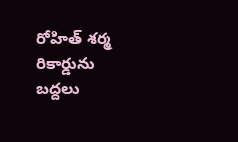రోహిత్ శర్మ రికార్డును బద్దలు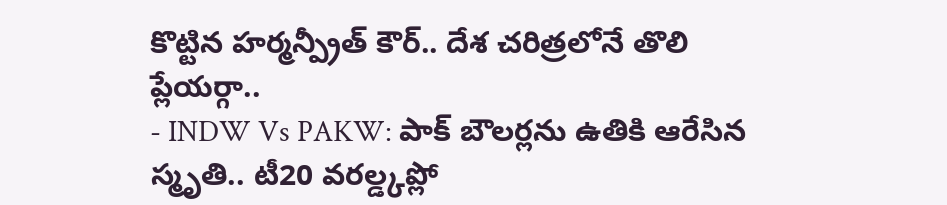కొట్టిన హర్మన్ప్రీత్ కౌర్.. దేశ చరిత్రలోనే తొలి ప్లేయర్గా..
- INDW Vs PAKW: పాక్ బౌలర్లను ఉతికి ఆరేసిన స్మృతి.. టీ20 వరల్డ్కప్లో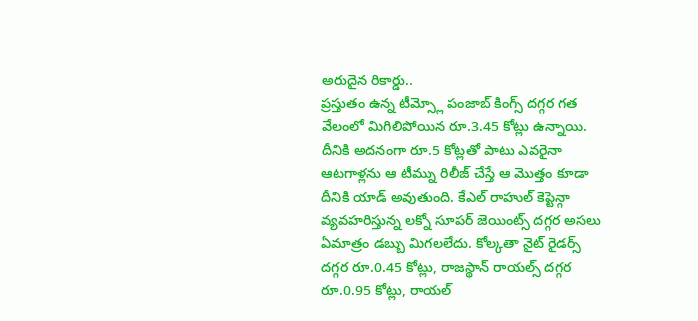అరుదైన రికార్డు..
ప్రస్తుతం ఉన్న టీమ్స్లో పంజాబ్ కింగ్స్ దగ్గర గత వేలంలో మిగిలిపోయిన రూ.3.45 కోట్లు ఉన్నాయి. దీనికి అదనంగా రూ.5 కోట్లతో పాటు ఎవరైనా ఆటగాళ్లను ఆ టీమ్ను రిలీజ్ చేస్తే ఆ మొత్తం కూడా దీనికి యాడ్ అవుతుంది. కేఎల్ రాహుల్ కెప్టెన్గా వ్యవహరిస్తున్న లక్నో సూపర్ జెయింట్స్ దగ్గర అసలు ఏమాత్రం డబ్బు మిగలలేదు. కోల్కతా నైట్ రైడర్స్ దగ్గర రూ.0.45 కోట్లు, రాజస్థాన్ రాయల్స్ దగ్గర రూ.0.95 కోట్లు, రాయల్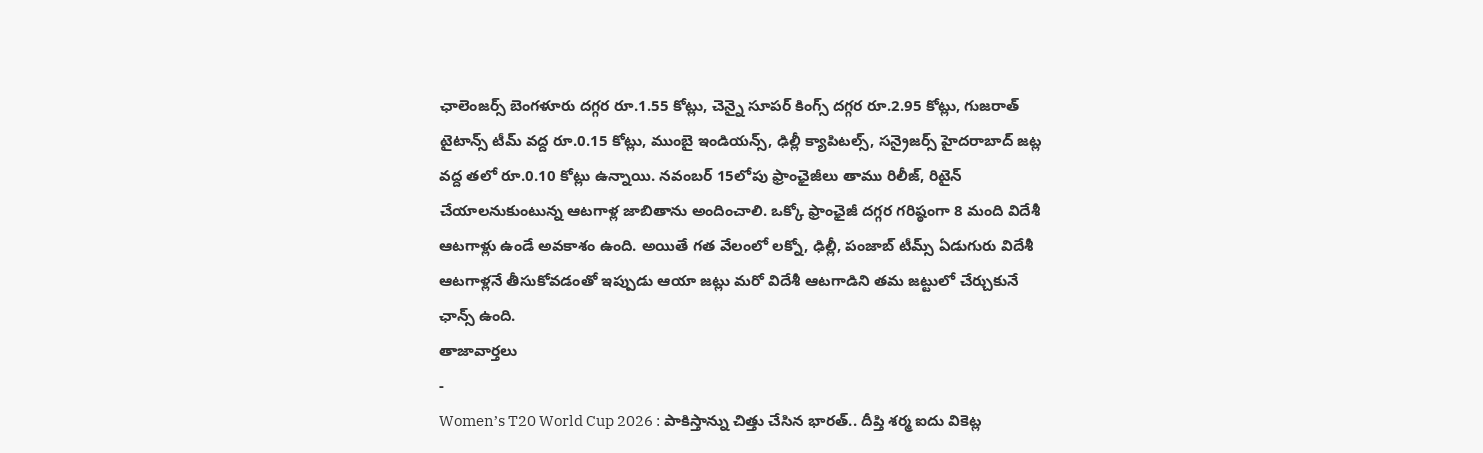ఛాలెంజర్స్ బెంగళూరు దగ్గర రూ.1.55 కోట్లు, చెన్నై సూపర్ కింగ్స్ దగ్గర రూ.2.95 కోట్లు, గుజరాత్ టైటాన్స్ టీమ్ వద్ద రూ.0.15 కోట్లు, ముంబై ఇండియన్స్, ఢిల్లీ క్యాపిటల్స్, సన్రైజర్స్ హైదరాబాద్ జట్ల వద్ద తలో రూ.0.10 కోట్లు ఉన్నాయి. నవంబర్ 15లోపు ఫ్రాంఛైజీలు తాము రిలీజ్, రిటైన్ చేయాలనుకుంటున్న ఆటగాళ్ల జాబితాను అందించాలి. ఒక్కో ఫ్రాంఛైజీ దగ్గర గరిష్ఠంగా 8 మంది విదేశీ ఆటగాళ్లు ఉండే అవకాశం ఉంది. అయితే గత వేలంలో లక్నో, ఢిల్లీ, పంజాబ్ టీమ్స్ ఏడుగురు విదేశీ ఆటగాళ్లనే తీసుకోవడంతో ఇప్పుడు ఆయా జట్లు మరో విదేశీ ఆటగాడిని తమ జట్టులో చేర్చుకునే ఛాన్స్ ఉంది.
తాజావార్తలు
-
Women’s T20 World Cup 2026 : పాకిస్తాన్ను చిత్తు చేసిన భారత్.. దీప్తి శర్మ ఐదు వికెట్ల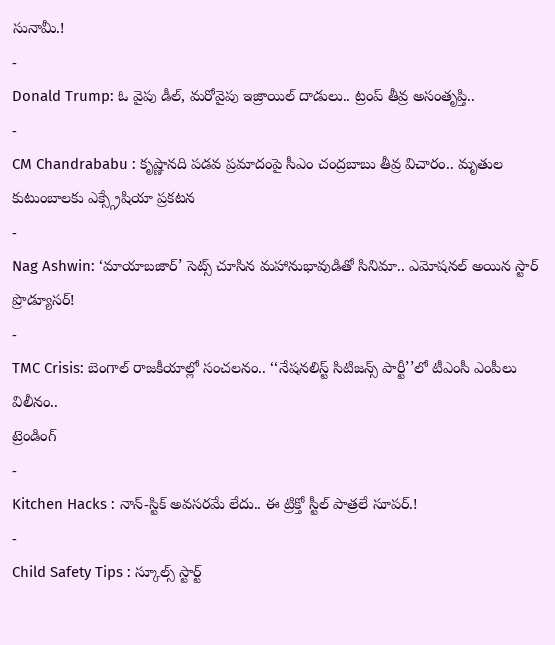సునామీ.!
-
Donald Trump: ఓ వైపు డీల్, మరోవైపు ఇజ్రాయిల్ దాడులు.. ట్రంప్ తీవ్ర అసంతృప్తి..
-
CM Chandrababu : కృష్ణానది పడవ ప్రమాదంపై సీఎం చంద్రబాబు తీవ్ర విచారం.. మృతుల కుటుంబాలకు ఎక్స్గ్రేషియా ప్రకటన
-
Nag Ashwin: ‘మాయాబజార్’ సెట్స్ చూసిన మహానుభావుడితో సినిమా.. ఎమోషనల్ అయిన స్టార్ ప్రొడ్యూసర్!
-
TMC Crisis: బెంగాల్ రాజకీయాల్లో సంచలనం.. ‘‘నేషనలిస్ట్ సిటిజన్స్ పార్టీ’’లో టీఎంసీ ఎంపీలు విలీనం..
ట్రెండింగ్
-
Kitchen Hacks : నాన్-స్టిక్ అవసరమే లేదు.. ఈ ట్రిక్తో స్టీల్ పాత్రలే సూపర్.!
-
Child Safety Tips : స్కూల్స్ స్టార్ట్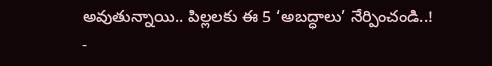అవుతున్నాయి.. పిల్లలకు ఈ 5 ‘అబద్ధాలు’ నేర్పించండి..!
-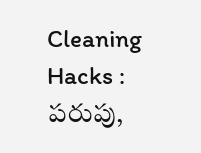Cleaning Hacks : పరుపు,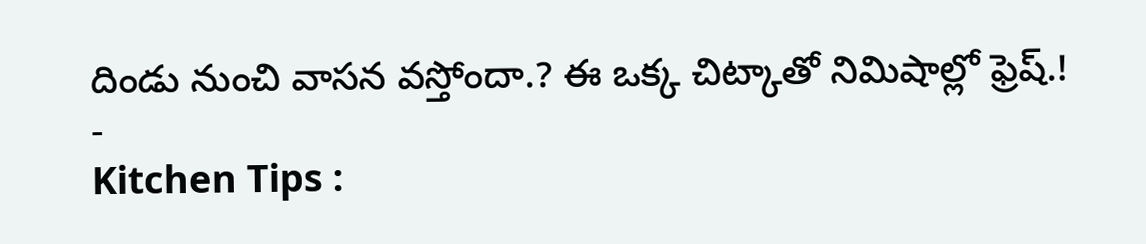దిండు నుంచి వాసన వస్తోందా.? ఈ ఒక్క చిట్కాతో నిమిషాల్లో ఫ్రెష్.!
-
Kitchen Tips :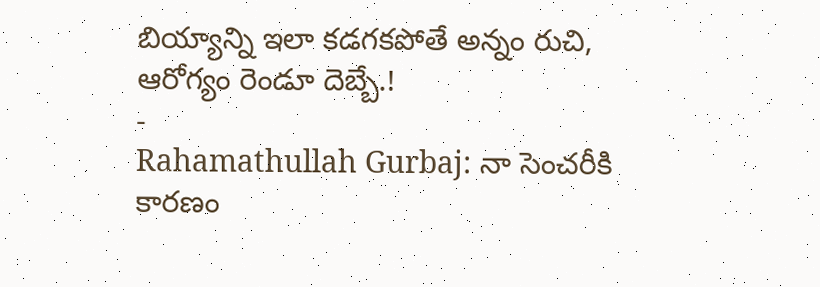బియ్యాన్ని ఇలా కడగకపోతే అన్నం రుచి, ఆరోగ్యం రెండూ దెబ్బే.!
-
Rahamathullah Gurbaj: నా సెంచరీకి కారణం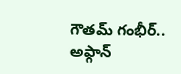గౌతమ్ గంభీర్.. అఫ్గాన్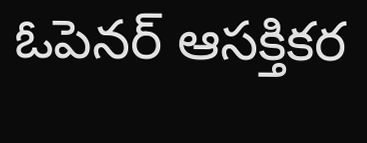ఓపెనర్ ఆసక్తికర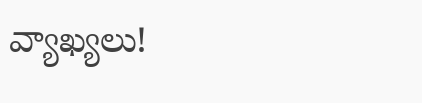వ్యాఖ్యలు!